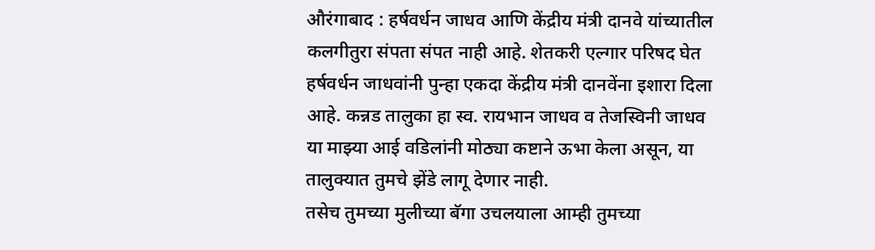औरंगाबाद : हर्षवर्धन जाधव आणि केंद्रीय मंत्री दानवे यांच्यातील कलगीतुरा संपता संपत नाही आहे. शेतकरी एल्गार परिषद घेत हर्षवर्धन जाधवांनी पुन्हा एकदा केंद्रीय मंत्री दानवेंना इशारा दिला आहे. कन्नड तालुका हा स्व. रायभान जाधव व तेजस्विनी जाधव या माझ्या आई वडिलांनी मोठ्या कष्टाने ऊभा केला असून, या तालुक्यात तुमचे झेंडे लागू देणार नाही.
तसेच तुमच्या मुलीच्या बॅगा उचलयाला आम्ही तुमच्या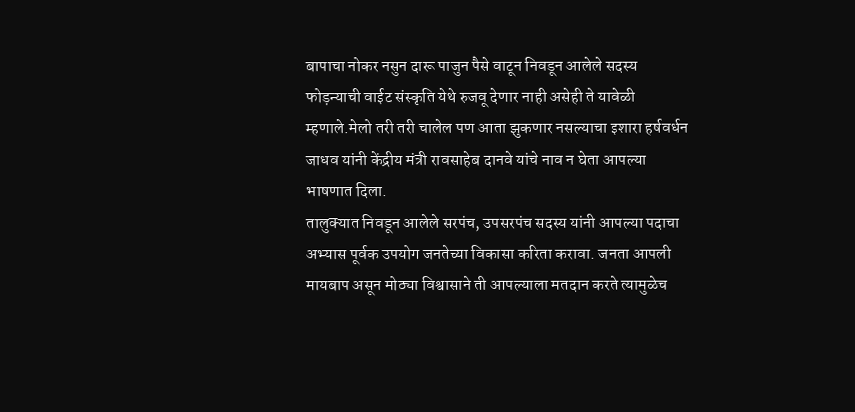बापाचा नोकर नसुन दारू पाजुन पैसे वाटून निवडून आलेले सदस्य फोड़न्याची वाईट संस्कृति येथे रुजवू देणार नाही असेही ते यावेळी म्हणाले.मेलो तरी तरी चालेल पण आता झुकणार नसल्याचा इशारा हर्षवर्धन जाधव यांनी केंद्रीय मंत्री रावसाहेब दानवे यांचे नाव न घेता आपल्या भाषणात दिला.
तालुक्यात निवडून आलेले सरपंच, उपसरपंच सदस्य यांनी आपल्या पदाचा अभ्यास पूर्वक उपयोग जनतेच्या विकासा करिता करावा. जनता आपली मायबाप असून मोठ्या विश्वासाने ती आपल्याला मतदान करते त्यामुळेच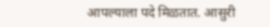आपल्याला पदे मिळतात. आसुरी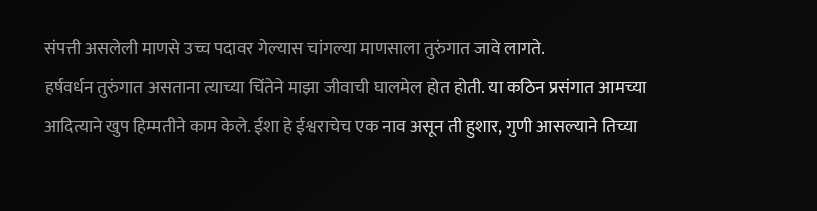संपत्ती असलेली माणसे उच्च पदावर गेल्यास चांगल्या माणसाला तुरुंगात जावे लागते.
हर्षवर्धन तुरुंगात असताना त्याच्या चिंतेने माझा जीवाची घालमेल होत होती. या कठिन प्रसंगात आमच्या आदित्याने खुप हिम्मतीने काम केले. ईशा हे ईश्वराचेच एक नाव असून ती हुशार, गुणी आसल्याने तिच्या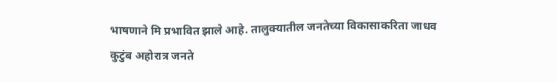भाषणाने मि प्रभावित झाले आहे. तालुक्यातील जनतेच्या विकासाकरिता जाधव कुटुंब अहोरात्र जनते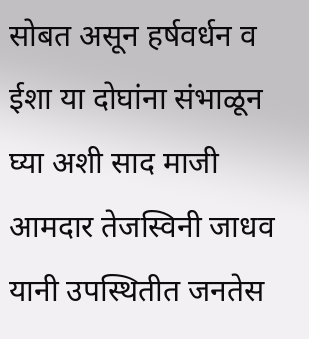सोबत असून हर्षवर्धन व ईशा या दोघांना संभाळून घ्या अशी साद माजी आमदार तेजस्विनी जाधव यानी उपस्थितीत जनतेस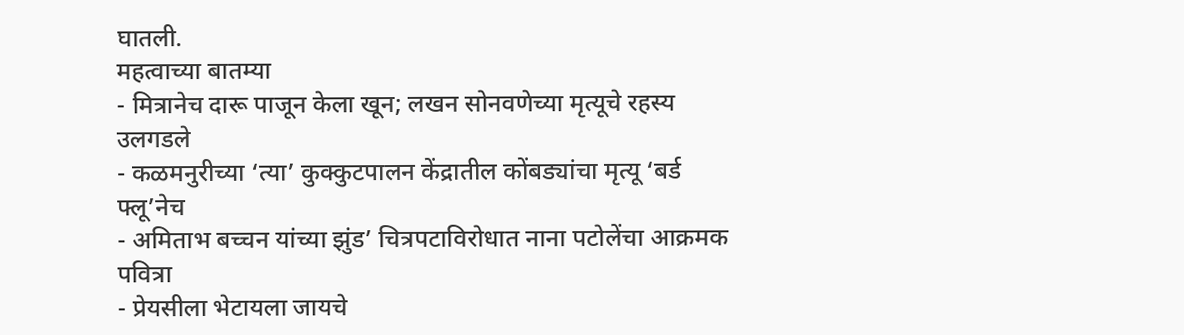घातली.
महत्वाच्या बातम्या
- मित्रानेच दारू पाजून केला खून; लखन सोनवणेच्या मृत्यूचे रहस्य उलगडले
- कळमनुरीच्या ‘त्या’ कुक्कुटपालन केंद्रातील कोंबड्यांचा मृत्यू ‘बर्ड फ्लू’नेच
- अमिताभ बच्चन यांच्या झुंड’ चित्रपटाविरोधात नाना पटोलेंचा आक्रमक पवित्रा
- प्रेयसीला भेटायला जायचे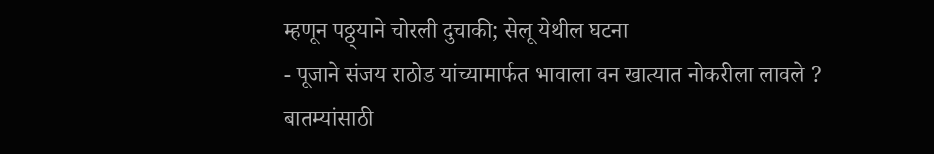म्हणून पठ्ठ्याने चोरली दुचाकी; सेलू येथील घटना
- पूजाने संजय राठोड यांच्यामार्फत भावाला वन खात्यात नोकरीला लावले ?
बातम्यांसाठी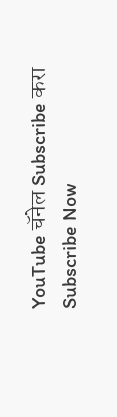YouTube चॅनेल Subscribe करा
Subscribe Now